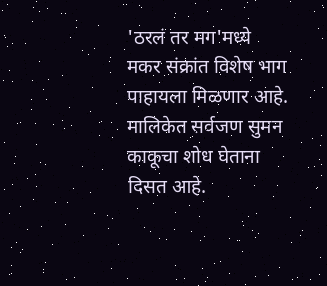'ठरलं तर मग'मध्ये मकर संक्रांत विशेष भाग पाहायला मिळणार आहे.
मालिकेत सर्वजण सुमन काकूचा शोध घेताना दिसत आहे.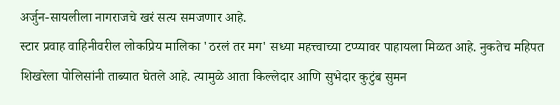अर्जुन-सायलीला नागराजचे खरं सत्य समजणार आहे.
स्टार प्रवाह वाहिनीवरील लोकप्रिय मालिका 'ठरलं तर मग' सध्या महत्त्वाच्या टप्प्यावर पाहायला मिळत आहे. नुकतेच महिपत शिखरेला पोलिसांनी ताब्यात घेतले आहे. त्यामुळे आता किल्लेदार आणि सुभेदार कुटुंब सुमन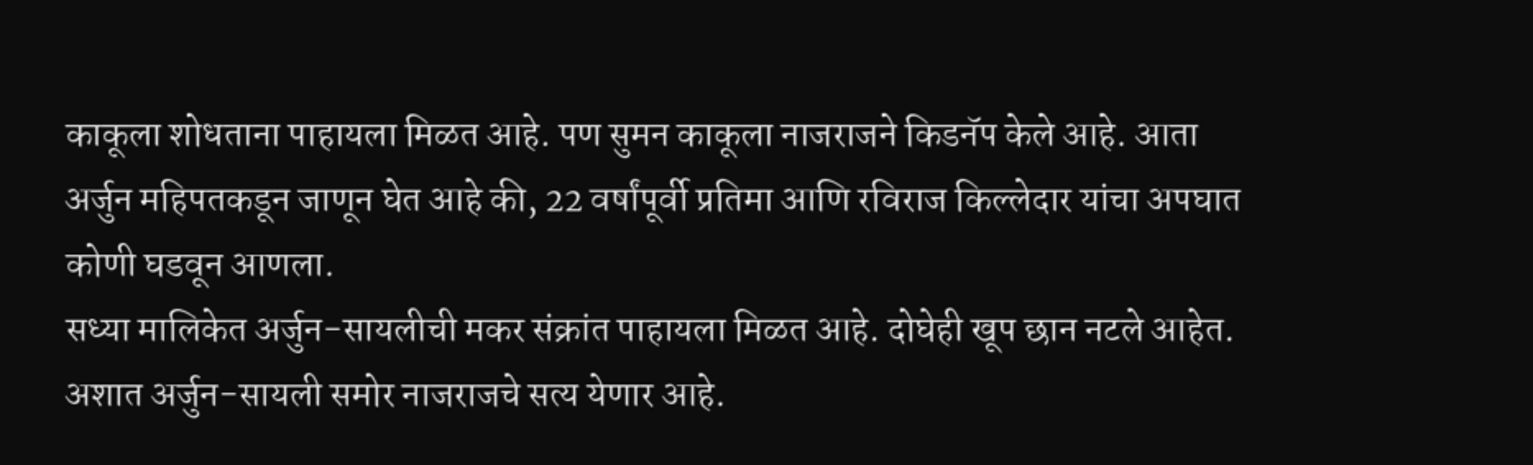काकूला शोधताना पाहायला मिळत आहे. पण सुमन काकूला नाजराजने किडनॅप केले आहे. आता अर्जुन महिपतकडून जाणून घेत आहे की, 22 वर्षांपूर्वी प्रतिमा आणि रविराज किल्लेदार यांचा अपघात कोणी घडवून आणला.
सध्या मालिकेत अर्जुन-सायलीची मकर संक्रांत पाहायला मिळत आहे. दोघेही खूप छान नटले आहेत. अशात अर्जुन-सायली समोर नाजराजचे सत्य येणार आहे.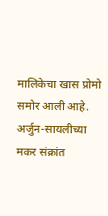मालिकेचा खास प्रोमो समोर आली आहे. अर्जुन-सायलीच्या मकर संक्रांत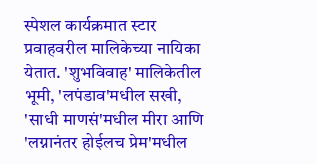स्पेशल कार्यक्रमात स्टार प्रवाहवरील मालिकेच्या नायिका येतात. 'शुभविवाह' मालिकेतील भूमी, 'लपंडाव'मधील सखी, 'साधी माणसं'मधील मीरा आणि 'लग्नानंतर होईलच प्रेम'मधील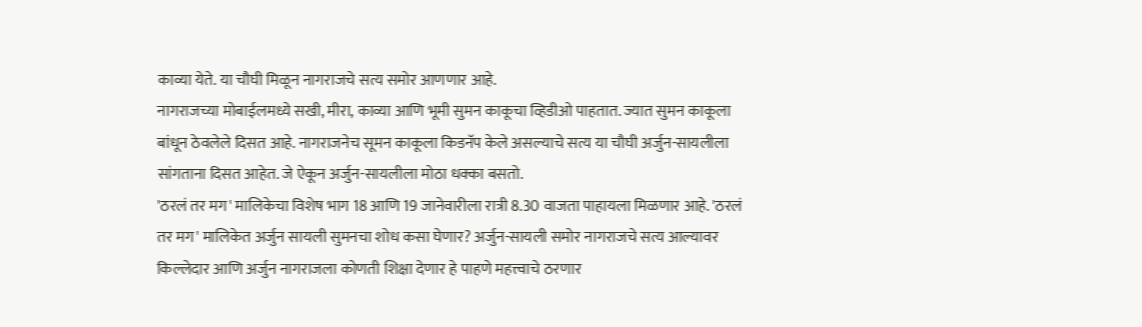काव्या येते. या चौघी मिळून नागराजचे सत्य समोर आणणार आहे.
नागराजच्या मोबाईलमध्ये सखी, मीरा, काव्या आणि भूमी सुमन काकूचा व्हिडीओ पाहतात. ज्यात सुमन काकूला बांधून ठेवलेले दिसत आहे. नागराजनेच सूमन काकूला किडनॅप केले असल्याचे सत्य या चौघी अर्जुन-सायलीला सांगताना दिसत आहेत. जे ऐकून अर्जुन-सायलीला मोठा धक्का बसतो.
'ठरलं तर मग' मालिकेचा विशेष भाग 18 आणि 19 जानेवारीला रात्री 8.30 वाजता पाहायला मिळणार आहे. 'ठरलं तर मग' मालिकेत अर्जुन सायली सुमनचा शोध कसा घेणार? अर्जुन-सायली समोर नागराजचे सत्य आल्यावर किल्लेदार आणि अर्जुन नागराजला कोणती शिक्षा देणार हे पाहणे महत्त्वाचे ठरणार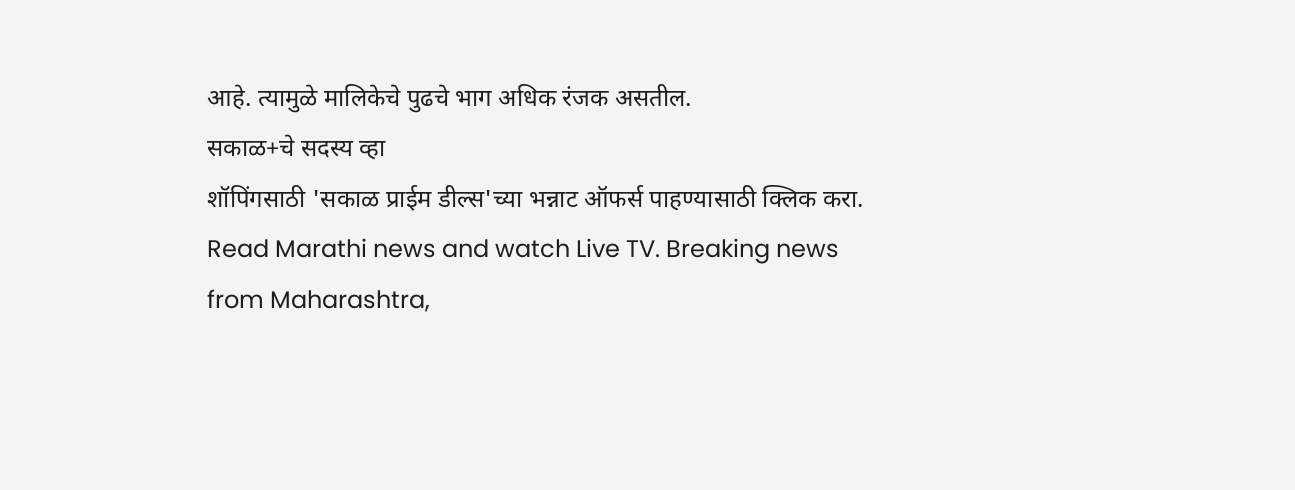आहे. त्यामुळे मालिकेचे पुढचे भाग अधिक रंजक असतील.
सकाळ+चे सदस्य व्हा
शॉपिंगसाठी 'सकाळ प्राईम डील्स'च्या भन्नाट ऑफर्स पाहण्यासाठी क्लिक करा.
Read Marathi news and watch Live TV. Breaking news from Maharashtra,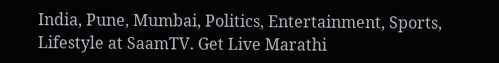India, Pune, Mumbai, Politics, Entertainment, Sports, Lifestyle at SaamTV. Get Live Marathi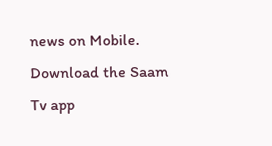news on Mobile. Download the Saam Tv app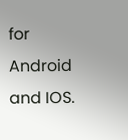for Android and IOS.